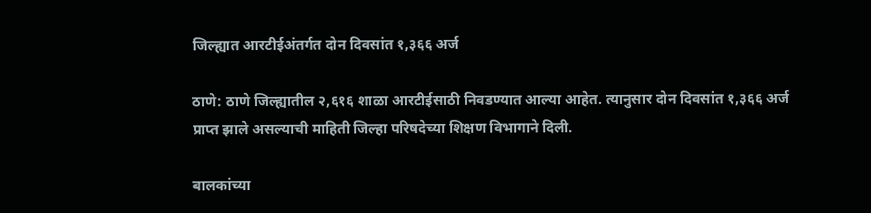जिल्ह्यात आरटीईअंतर्गत दोन दिवसांत १,३६६ अर्ज

ठाणे: ठाणे जिल्ह्यातील २,६१६ शाळा आरटीईसाठी निवडण्यात आल्या आहेत. त्यानुसार दोन दिवसांत १,३६६ अर्ज प्राप्त झाले असल्याची माहिती जिल्हा परिषदेच्या शिक्षण विभागाने दिली.

बालकांच्या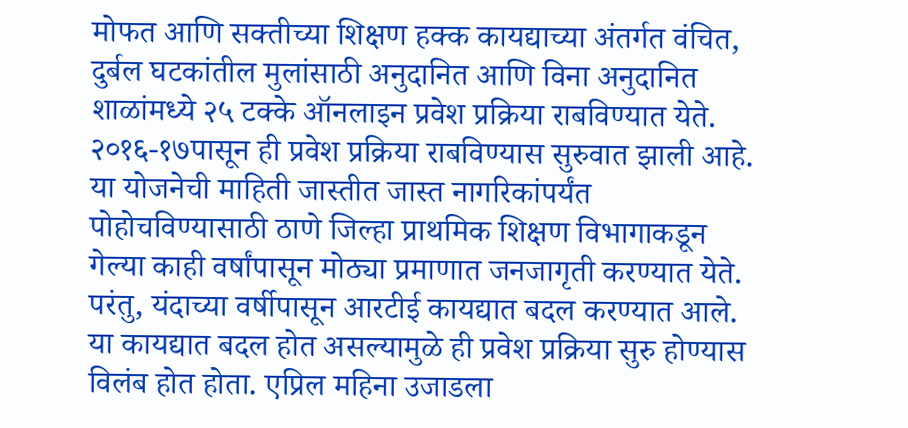मोफत आणि सक्तीच्या शिक्षण हक्क कायद्याच्या अंतर्गत वंचित, दुर्बल घटकांतील मुलांसाठी अनुदानित आणि विना अनुदानित शाळांमध्ये २५ टक्के ऑनलाइन प्रवेश प्रक्रिया राबविण्यात येते. २०१६-१७पासून ही प्रवेश प्रक्रिया राबविण्यास सुरुवात झाली आहे. या योजनेची माहिती जास्तीत जास्त नागरिकांपर्यंत पोहोचविण्यासाठी ठाणे जिल्हा प्राथमिक शिक्षण विभागाकडून गेल्या काही वर्षांपासून मोठ्या प्रमाणात जनजागृती करण्यात येते. परंतु, यंदाच्या वर्षीपासून आरटीई कायद्यात बदल करण्यात आले. या कायद्यात बदल होत असल्यामुळे ही प्रवेश प्रक्रिया सुरु होण्यास विलंब होत होता. एप्रिल महिना उजाडला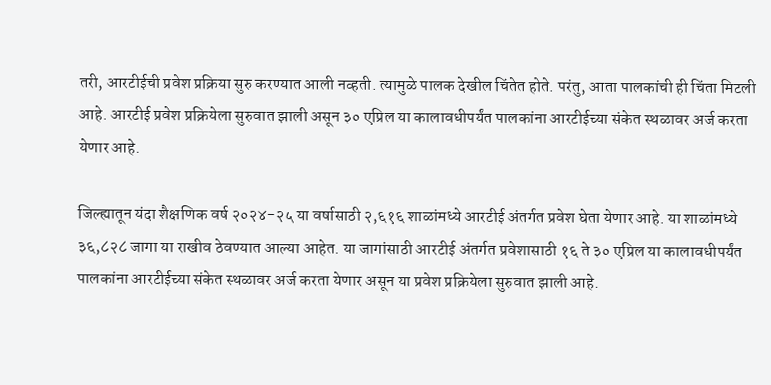तरी, आरटीईची प्रवेश प्रक्रिया सुरु करण्यात आली नव्हती. त्यामुळे पालक देखील चिंतेत होते. परंतु, आता पालकांची ही चिंता मिटली आहे. आरटीई प्रवेश प्रक्रियेला सुरुवात झाली असून ३० एप्रिल या कालावधीपर्यंत पालकांना आरटीईच्या संकेत स्थळावर अर्ज करता येणार आहे.

जिल्ह्यातून यंदा शैक्षणिक वर्ष २०२४-२५ या वर्षासाठी २,६१६ शाळांमध्ये आरटीई अंतर्गत प्रवेश घेता येणार आहे. या शाळांमध्ये ३६,८२८ जागा या राखीव ठेवण्यात आल्या आहेत. या जागांसाठी आरटीई अंतर्गत प्रवेशासाठी १६ ते ३० एप्रिल या कालावधीपर्यंत पालकांना आरटीईच्या संकेत स्थळावर अर्ज करता येणार असून या प्रवेश प्रक्रियेला सुरुवात झाली आहे.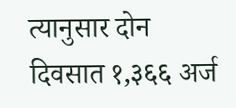त्यानुसार दोन दिवसात १,३६६ अर्ज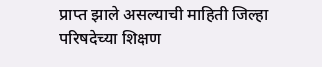प्राप्त झाले असल्याची माहिती जिल्हा परिषदेच्या शिक्षण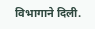विभागाने दिली.